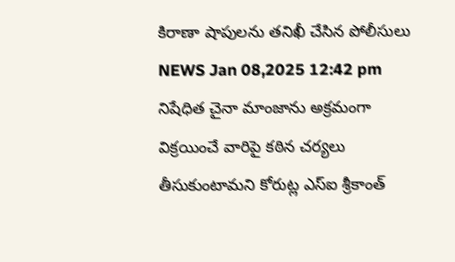కిరాణా షాపులను తనిఖీ చేసిన పోలీసులు
NEWS Jan 08,2025 12:42 pm
నిషేధిత చైనా మాంజాను అక్రమంగా విక్రయించే వారిపై కఠిన చర్యలు తీసుకుంటామని కోరుట్ల ఎస్ఐ శ్రీకాంత్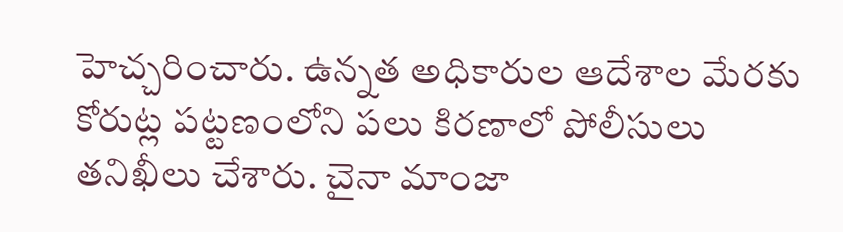హెచ్చరించారు. ఉన్నత అధికారుల ఆదేశాల మేరకు కోరుట్ల పట్టణంలోని పలు కిరణాలో పోలీసులు తనిఖీలు చేశారు. చైనా మాంజా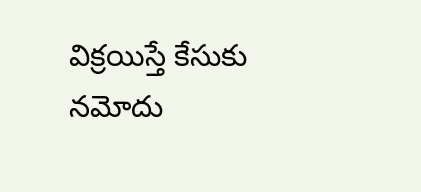విక్రయిస్తే కేసుకు నమోదు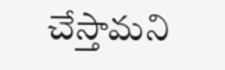చేస్తామని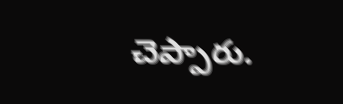చెప్పారు.